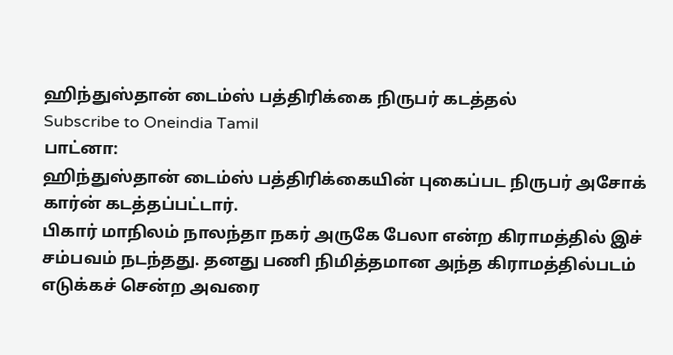ஹிந்துஸ்தான் டைம்ஸ் பத்திரிக்கை நிருபர் கடத்தல்
Subscribe to Oneindia Tamil
பாட்னா:
ஹிந்துஸ்தான் டைம்ஸ் பத்திரிக்கையின் புகைப்பட நிருபர் அசோக் கார்ன் கடத்தப்பட்டார்.
பிகார் மாநிலம் நாலந்தா நகர் அருகே பேலா என்ற கிராமத்தில் இச் சம்பவம் நடந்தது. தனது பணி நிமித்தமான அந்த கிராமத்தில்படம் எடுக்கச் சென்ற அவரை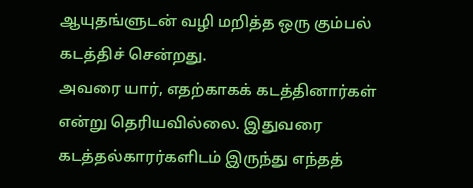ஆயுதங்ளுடன் வழி மறித்த ஒரு கும்பல் கடத்திச் சென்றது.
அவரை யார், எதற்காகக் கடத்தினார்கள் என்று தெரியவில்லை. இதுவரை கடத்தல்காரர்களிடம் இருந்து எந்தத்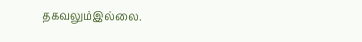தகவலும்இல்லை.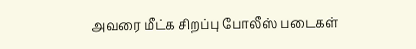அவரை மீட்க சிறப்பு போலீஸ் படைகள்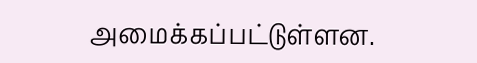அமைக்கப்பட்டுள்ளன.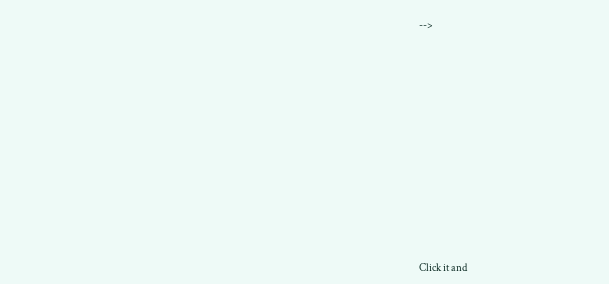-->












Click it and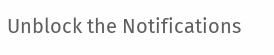Unblock the Notifications